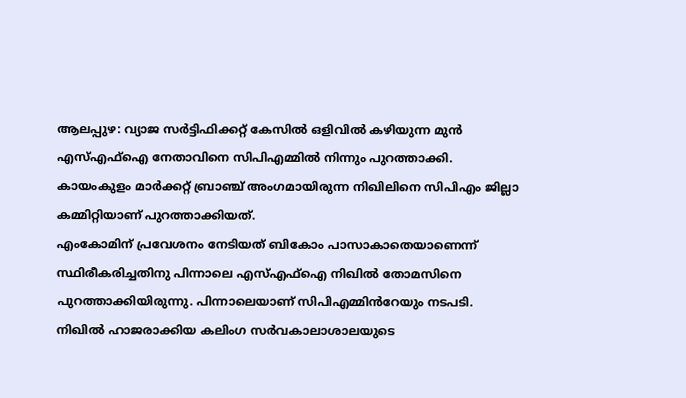ആലപ്പുഴ: വ്യാജ സർട്ടിഫിക്കറ്റ് കേസിൽ ഒളിവിൽ കഴിയുന്ന മുൻ എസ്എഫ്ഐ നേതാവിനെ സിപിഎമ്മിൽ നിന്നും പുറത്താക്കി. കായംകുളം മാർക്കറ്റ് ബ്രാഞ്ച് അംഗമായിരുന്ന നിഖിലിനെ സിപിഎം ജില്ലാ കമ്മിറ്റിയാണ് പുറത്താക്കിയത്.
എംകോമിന് പ്രവേശനം നേടിയത് ബികോം പാസാകാതെയാണെന്ന് സ്ഥിരീകരിച്ചതിനു പിന്നാലെ എസ്എഫ്ഐ നിഖിൽ തോമസിനെ പുറത്താക്കിയിരുന്നു. പിന്നാലെയാണ് സിപിഎമ്മിൻറേയും നടപടി. നിഖിൽ ഹാജരാക്കിയ കലിംഗ സർവകാലാശാലയുടെ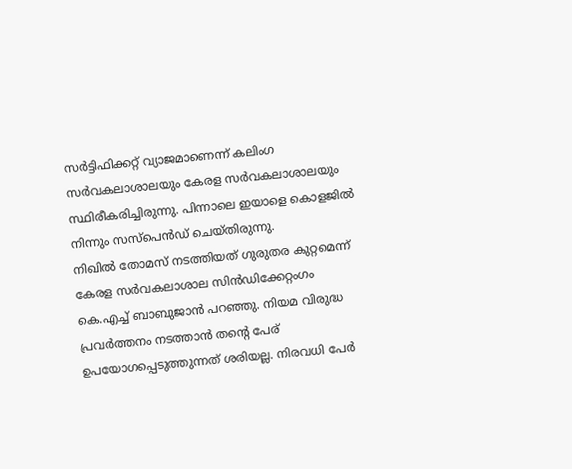സർട്ടിഫിക്കറ്റ് വ്യാജമാണെന്ന് കലിംഗ സർവകലാശാലയും കേരള സർവകലാശാലയും സ്ഥിരീകരിച്ചിരുന്നു. പിന്നാലെ ഇയാളെ കൊളജിൽ നിന്നും സസ്പെൻഡ് ചെയ്തിരുന്നു.
നിഖിൽ തോമസ് നടത്തിയത് ഗുരുതര കുറ്റമെന്ന് കേരള സർവകലാശാല സിൻഡിക്കേറ്റംഗം കെ.എച്ച് ബാബുജാൻ പറഞ്ഞു. നിയമ വിരുദ്ധ പ്രവർത്തനം നടത്താൻ തന്റെ പേര് ഉപയോഗപ്പെടുത്തുന്നത് ശരിയല്ല. നിരവധി പേർ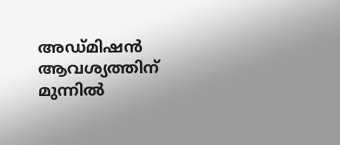അഡ്മിഷൻ ആവശ്യത്തിന് മുന്നിൽ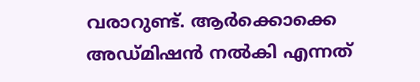വരാറുണ്ട്. ആർക്കൊക്കെ അഡ്മിഷൻ നൽകി എന്നത്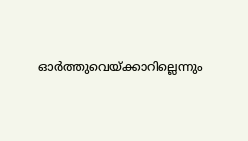ഓർത്തുവെയ്ക്കാറില്ലെന്നും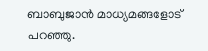ബാബുജാൻ മാധ്യമങ്ങളോട് പറഞ്ഞു.